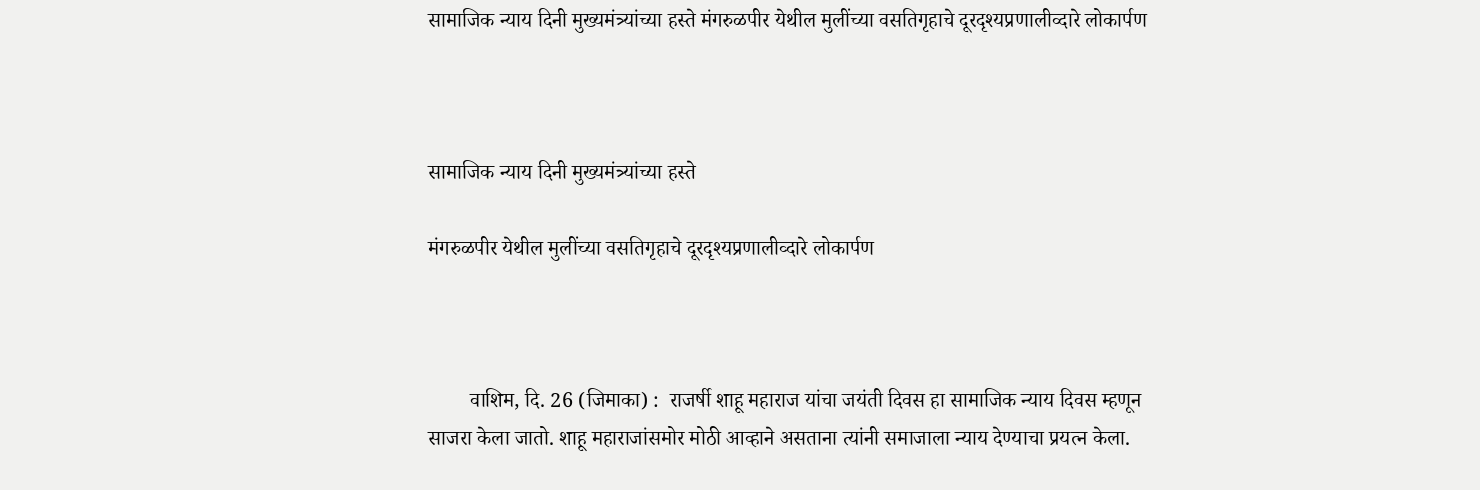सामाजिक न्याय दिनी मुख्यमंत्र्यांच्या हस्ते मंगरुळपीर येथील मुलींच्या वसतिगृहाचे दूरदृश्यप्रणालीव्दारे लोकार्पण



सामाजिक न्याय दिनी मुख्यमंत्र्यांच्या हस्ते

मंगरुळपीर येथील मुलींच्या वसतिगृहाचे दूरदृश्यप्रणालीव्दारे लोकार्पण



        वाशिम, दि. 26 (जिमाका) :  राजर्षी शाहू महाराज यांचा जयंती दिवस हा सामाजिक न्याय दिवस म्हणून साजरा केला जातो. शाहू महाराजांसमोर मोठी आव्हाने असताना त्यांनी समाजाला न्याय देण्याचा प्रयत्न केला.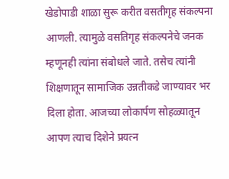खेडोपाडी शाळा सुरू करीत वसतीगृह संकल्पना आणली. त्यामुळे वसतिगृह संकल्पनेचे जनक म्हणूनही त्यांना संबोधले जाते. तसेच त्यांनी शिक्षणातून सामाजिक उन्नतीकडे जाण्यावर भर दिला होता. आजच्या लोकार्पण सोहळ्यातून आपण त्याच दिशेने प्रयत्न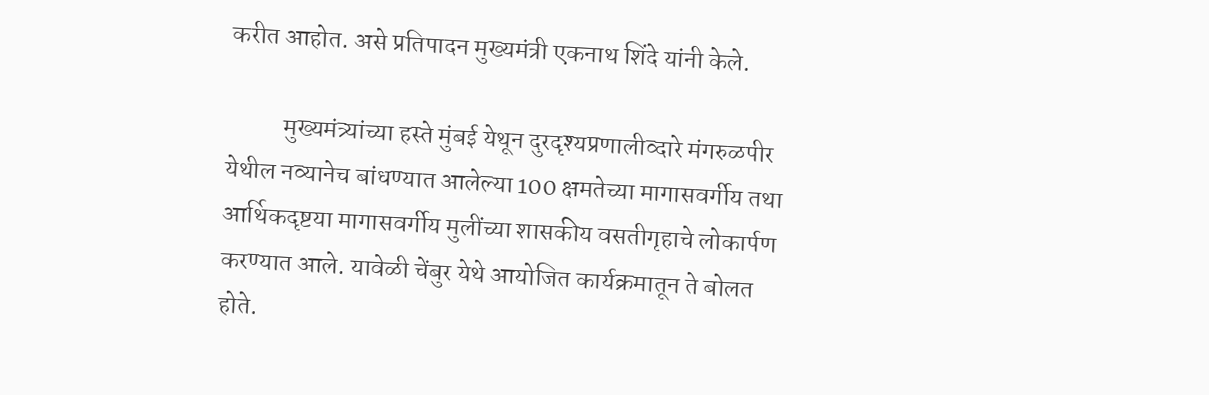करीत आहोत. असे प्रतिपादन मुख्यमंत्री एकनाथ शिंदे यांनी केले.

           मुख्यमंत्र्यांच्या हस्ते मुंबई येथून दुरदृश्यप्रणालीव्दारे मंगरुळपीर येथील नव्यानेच बांधण्यात आलेल्या 100 क्षमतेच्या मागासवर्गीय तथा आर्थिकदृष्टया मागासवर्गीय मुलींच्या शासकीय वसतीगृहाचे लोकार्पण करण्यात आले. यावेळी चेंबुर येथे आयोजित कार्यक्रमातून ते बोलत होते.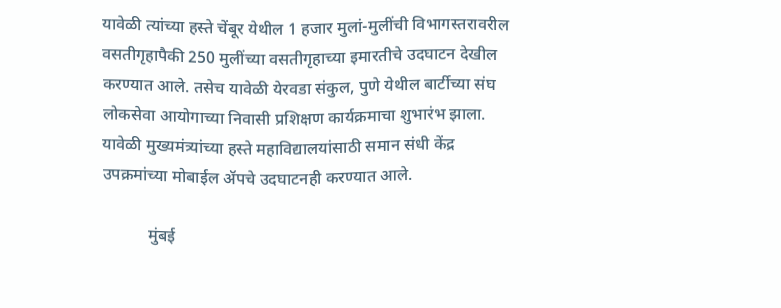यावेळी त्यांच्या हस्ते चेंबूर येथील 1 हजार मुलां-मुलींची विभागस्तरावरील वसतीगृहापैकी 250 मुलींच्या वसतीगृहाच्या इमारतीचे उदघाटन देखील करण्यात आले. तसेच यावेळी येरवडा संकुल, पुणे येथील बार्टीच्या संघ लोकसेवा आयोगाच्या निवासी प्रशिक्षण कार्यक्रमाचा शुभारंभ झाला. यावेळी मुख्यमंत्र्यांच्या हस्ते महाविद्यालयांसाठी समान संधी केंद्र उपक्रमांच्या मोबाईल ॲपचे उदघाटनही करण्यात आले.

           मुंबई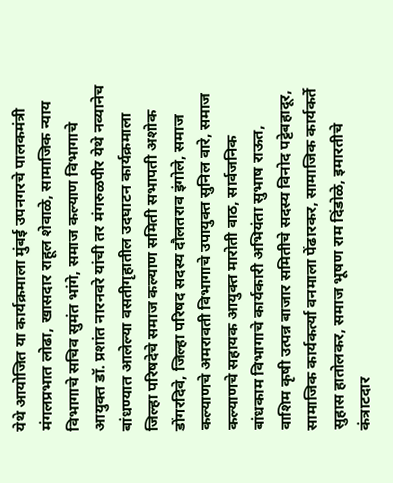येथे आयोजित या कार्यक्रमाला मुंबई उपनगरचे पालकमंत्री मंगलप्रभात लोढा, खासदार राहूल शेवाळे, सामाजिक न्याय विभागाचे सचिव सुमंत भांगे, समाज कल्याण विभागाचे आयुक्त डॉ. प्रशांत नारनवरे यांची तर मंगरुळपीर येथे नव्यानेच बांधण्यात आलेल्या वसतीगृहातील उदघाटन कार्यक्रमाला जिल्हा परिषदेचे समाज कल्याण समिती सभापती अशोक डोंगरदिवे, जिल्हा परिषद सदस्य दौलतराव इंगोले, समाज कल्याणचे अमरावती विभागाचे उपायुक्त सुनिल वारे, समाज कल्याणचे सहायक आयुक्त मारोती वाठ, सार्वजनिक बांधकाम विभागाचे कार्यकारी अभियंता सुभाष राऊत, वाशिम कृषी उत्पन्न बाजार समितीचे सदस्य विनोद पट्टेबहादूर, सामाजिक कार्यकर्त्या वनमाला पेंढारकर, सामाजिक कार्यकर्ते सुहास हातोलकर, समाज भूषण राम दिंडोळे, इमारतीचे कंत्राटदार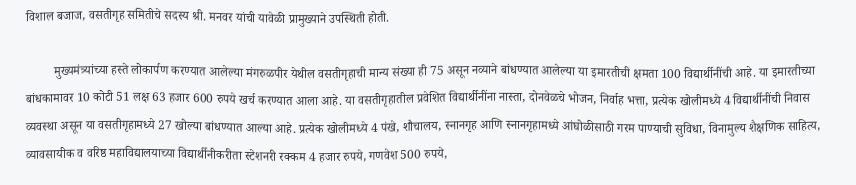विशाल बजाज, वसतीगृह समितीचे सदस्य श्री. मनवर यांची यावेळी प्रामुख्याने उपस्थिती होती.

         मुख्यमंत्र्यांच्या हस्ते लोकार्पण करण्यात आलेल्या मंगरुळपीर येथील वसतीगृहाची मान्य संख्या ही 75 असून नव्याने बांधण्यात आलेल्या या इमारतीची क्षमता 100 विद्यार्थीनींची आहे. या इमारतीच्या बांधकामावर 10 कोटी 51 लक्ष 63 हजार 600 रुपये खर्च करण्यात आला आहे. या वसतीगृहातील प्रवेशित विद्यार्थीनींना नास्ता, दोनवेळचे भोजन, निर्वाह भत्ता, प्रत्येक खोलीमध्ये 4 विद्यार्थीनींची निवास व्यवस्था असून या वसतीगृहामध्ये 27 खोल्या बांधण्यात आल्या आहे. प्रत्येक खोलीमध्ये 4 पंखे, शौचालय, स्नानगृह आणि स्नानगृहामध्ये आंघोळीसाठी गरम पाण्याची सुविधा, विनामुल्य शैक्षणिक साहित्य, व्यावसायीक व वरिष्ठ महाविद्यालयाच्या विद्यार्थीनीकरीता स्टेशनरी रक्कम 4 हजार रुपये, गणवेश 500 रुपये,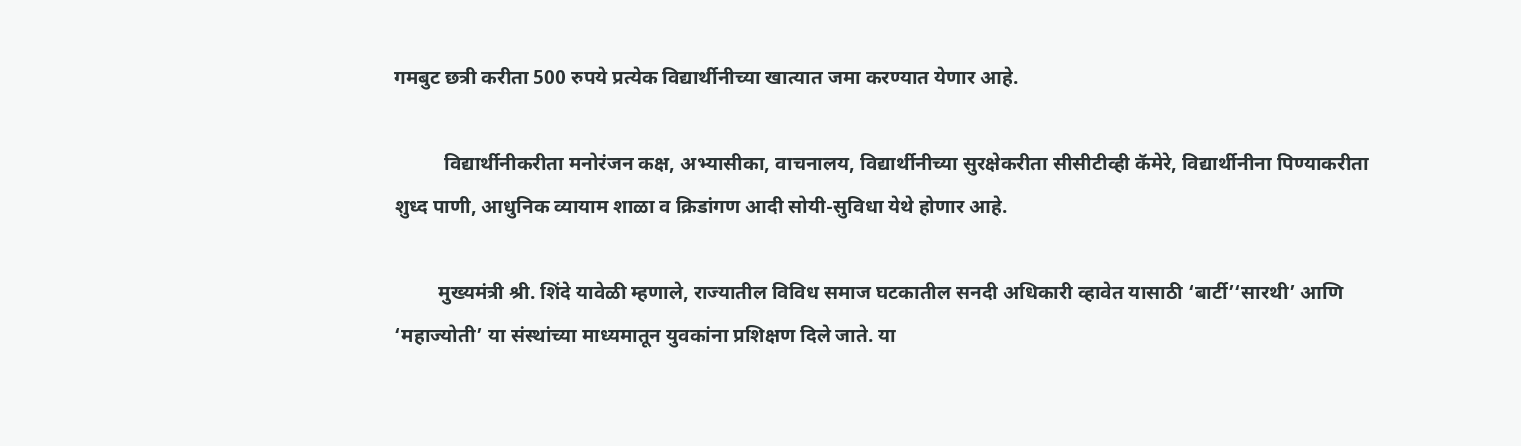गमबुट छत्री करीता 500 रुपये प्रत्येक विद्यार्थीनीच्या खात्यात जमा करण्यात येणार आहे.

          विद्यार्थीनीकरीता मनोरंजन कक्ष, अभ्यासीका, वाचनालय, विद्यार्थीनीच्या सुरक्षेकरीता सीसीटीव्ही कॅमेरे, विद्यार्थीनीना पिण्याकरीता शुध्द पाणी, आधुनिक व्यायाम शाळा व क्रिडांगण आदी सोयी-सुविधा येथे होणार आहे.

         मुख्यमंत्री श्री. शिंदे यावेळी म्हणाले, राज्यातील विविध समाज घटकातील सनदी अधिकारी व्हावेत यासाठी ‘बार्टी’‘सारथी’ आणि ‘महाज्योती’ या संस्थांच्या माध्यमातून युवकांना प्रशिक्षण दिले जाते. या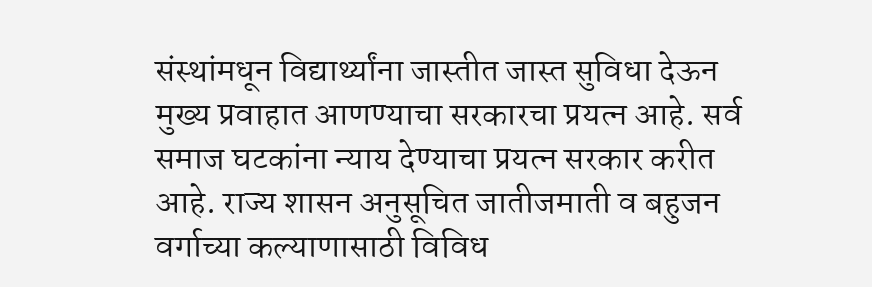संस्थांमधून विद्यार्थ्यांना जास्तीत जास्त सुविधा देऊन मुख्य प्रवाहात आणण्याचा सरकारचा प्रयत्न आहे. सर्व समाज घटकांना न्याय देण्याचा प्रयत्न सरकार करीत आहे. राज्य शासन अनुसूचित जातीजमाती व बहुजन वर्गाच्या कल्याणासाठी विविध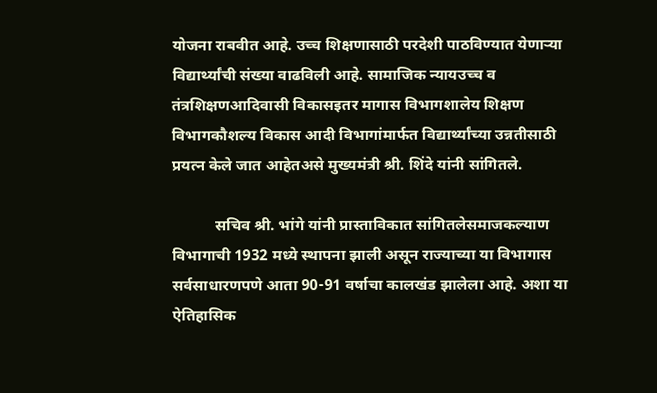योजना राबवीत आहे. उच्च शिक्षणासाठी परदेशी पाठविण्यात येणाऱ्या विद्यार्थ्यांची संख्या वाढविली आहे. सामाजिक न्यायउच्च व तंत्रशिक्षणआदिवासी विकासइतर मागास विभागशालेय शिक्षण विभागकौशल्य विकास आदी विभागांमार्फत विद्यार्थ्यांच्या उन्नतीसाठी प्रयत्न केले जात आहेतअसे मुख्यमंत्री श्री. शिंदे यांनी सांगितले.

           सचिव श्री. भांगे यांनी प्रास्ताविकात सांगितलेसमाजकल्याण विभागाची 1932 मध्ये स्थापना झाली असून राज्याच्या या विभागास सर्वसाधारणपणे आता 90-91 वर्षाचा कालखंड झालेला आहे. अशा या ऐतिहासिक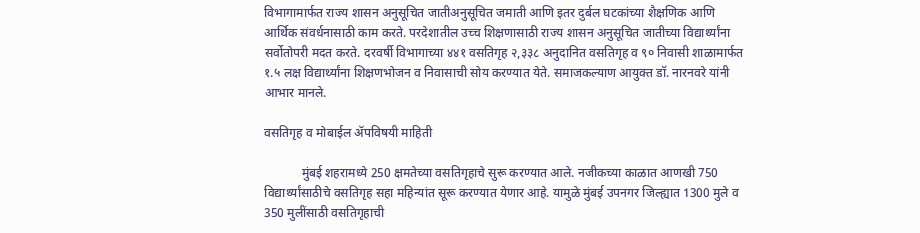विभागामार्फत राज्य शासन अनुसूचित जातीअनुसूचित जमाती आणि इतर दुर्बल घटकांच्या शैक्षणिक आणि आर्थिक संवर्धनासाठी काम करते. परदेशातील उच्च शिक्षणासाठी राज्य शासन अनुसूचित जातीच्या विद्यार्थ्यांना सर्वोतोपरी मदत करते. दरवर्षी विभागाच्या ४४१ वसतिगृह २,३३८ अनुदानित वसतिगृह व ९० निवासी शाळामार्फत १.५ लक्ष विद्यार्थ्यांना शिक्षणभोजन व निवासाची सोय करण्यात येते. समाजकल्याण आयुक्त डॉ. नारनवरे यांनी आभार मानले.

वसतिगृह व मोबाईल ॲपविषयी माहिती

            मुंबई शहरामध्ये 250 क्षमतेच्या वसतिगृहाचे सुरू करण्यात आले. नजीकच्या काळात आणखी 750 विद्यार्थ्यांसाठीचे वसतिगृह सहा महिन्यांत सूरू करण्यात येणार आहे. यामुळे मुंबई उपनगर जिल्ह्यात 1300 मुले व 350 मुलींसाठी वसतिगृहाची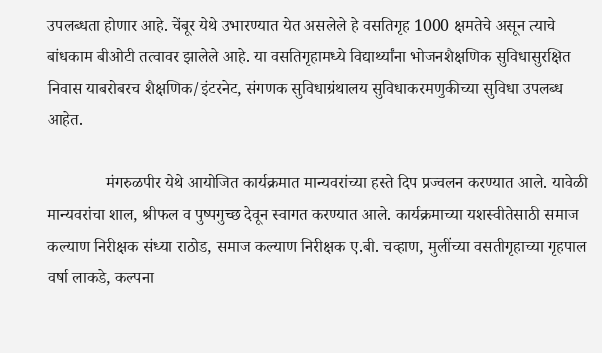उपलब्धता होणार आहे. चेंबूर येथे उभारण्यात येत असलेले हे वसतिगृह 1000 क्षमतेचे असून त्याचे बांधकाम बीओटी तत्वावर झालेले आहे. या वसतिगृहामध्ये विद्यार्थ्यांना भोजनशैक्षणिक सुविधासुरक्षित निवास याबरोबरच शैक्षणिक/इंटरनेट, संगणक सुविधाग्रंथालय सुविधाकरमणुकीच्या सुविधा उपलब्ध आहेत.

              मंगरुळपीर येथे आयोजित कार्यक्रमात मान्यवरांच्या हस्ते दिप प्रज्वलन करण्यात आले. यावेळी मान्यवरांचा शाल, श्रीफल व पुष्पगुच्छ देवून स्वागत करण्यात आले. कार्यक्रमाच्या यशस्वीतेसाठी समाज कल्याण निरीक्षक संध्या राठोड, समाज कल्याण निरीक्षक ए.बी. चव्हाण, मुलींच्या वसतीगृहाच्या गृहपाल वर्षा लाकडे, कल्पना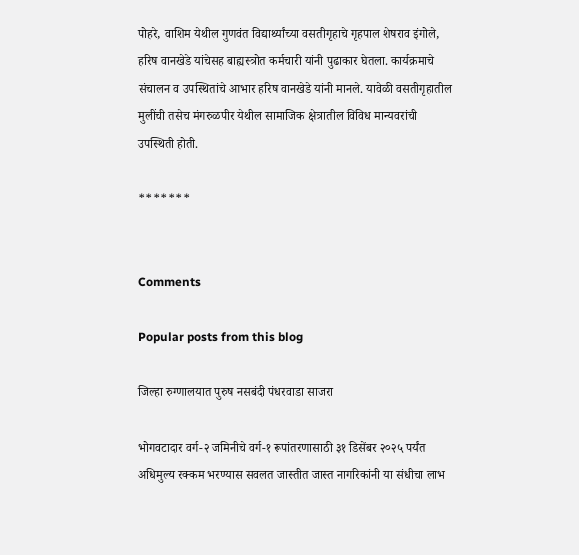पोहरे, वाशिम येथील गुणवंत विद्यार्थ्यांच्या वसतीगृहाचे गृहपाल शेषराव इंगोले, हरिष वानखेडे यांचेसह बाह्यस्त्रोत कर्मचारी यांनी पुढाकार घेतला. कार्यक्रमाचे संचालन व उपस्थितांचे आभार हरिष वानखेडे यांनी मानले. यावेळी वसतीगृहातील मुलींची तसेच मंगरुळपीर येथील सामाजिक क्षेत्रातील विविध मान्यवरांची उपस्थिती होती.

*******


Comments

Popular posts from this blog

जिल्हा रुग्णालयात पुरुष नसबंदी पंधरवाडा साजरा

भोगवटादार वर्ग-२ जमिनीचे वर्ग-१ रूपांतरणासाठी ३१ डिसेंबर २०२५ पर्यंत अधिमुल्य रक्कम भरण्यास सवलत जास्तीत जास्त नागरिकांनी या संधीचा लाभ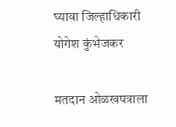घ्यावा जिल्हाधिकारी योगेश कुंभेजकर

मतदान ओळखपत्राला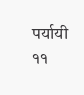पर्यायी ११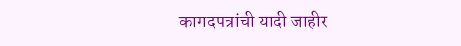कागदपत्रांची यादी जाहीर